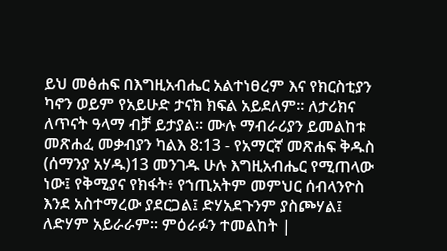ይህ መፅሐፍ በእግዚአብሔር አልተነፀረም እና የክርስቲያን ካኖን ወይም የአይሁድ ታናክ ክፍል አይደለም። ለታሪክና ለጥናት ዓላማ ብቻ ይታያል። ሙሉ ማብራሪያን ይመልከቱ መጽሐፈ መቃብያን ካልእ 8:13 - የአማርኛ መጽሐፍ ቅዱስ (ሰማንያ አሃዱ)13 መንገዱ ሁሉ እግዚአብሔር የሚጠላው ነው፤ የቅሚያና የክፋት፥ የኀጢአትም መምህር ሰብላንዮስ እንደ አስተማረው ያደርጋል፤ ድሃአደጉንም ያስጮሃል፤ ለድሃም አይራራም። ምዕራፉን ተመልከት |